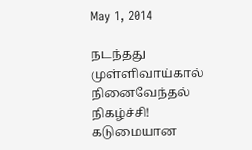May 1, 2014

நடந்தது முள்ளிவாய்கால் நினைவேந்தல் நிகழ்ச்சி! கடுமையான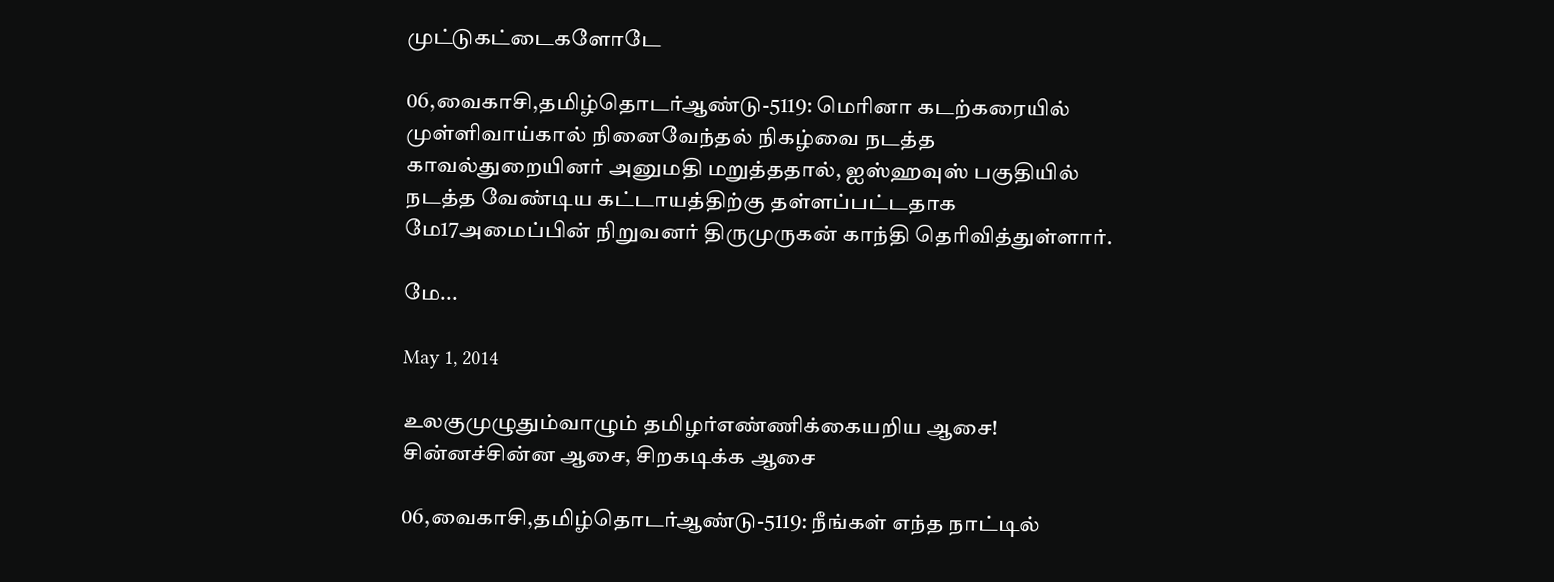முட்டுகட்டைகளோடே

06,வைகாசி,தமிழ்தொடர்ஆண்டு-5119: மெரினா கடற்கரையில் முள்ளிவாய்கால் நினைவேந்தல் நிகழ்வை நடத்த காவல்துறையினர் அனுமதி மறுத்ததால், ஐஸ்ஹவுஸ் பகுதியில் நடத்த வேண்டிய கட்டாயத்திற்கு தள்ளப்பட்டதாக மே17அமைப்பின் நிறுவனர் திருமுருகன் காந்தி தெரிவித்துள்ளார்.

மே...

May 1, 2014

உலகுமுழுதும்வாழும் தமிழர்எண்ணிக்கையறிய ஆசை! சின்னச்சின்ன ஆசை, சிறகடிக்க ஆசை

06,வைகாசி,தமிழ்தொடர்ஆண்டு-5119: நீங்கள் எந்த நாட்டில்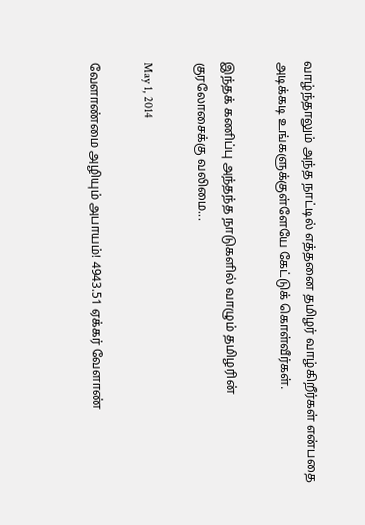வாழ்ந்தாலும் அந்த நாட்டில் எத்தனை தமிழர் வாழ்கிறீர்கள் என்பதை அடிக்கடி உங்களுக்குள்ளேயே கேட்டுக் கொள்வீர்கள்.

இந்தக் கணிப்பு அந்தந்த நாடுகளில் வாழும் தமிழரின் குரலோசைக்கு வலிமை...

May 1, 2014

வேளாண்மை அழியும் அபாயம்! 4943.51 ஏக்கர் வேளாண்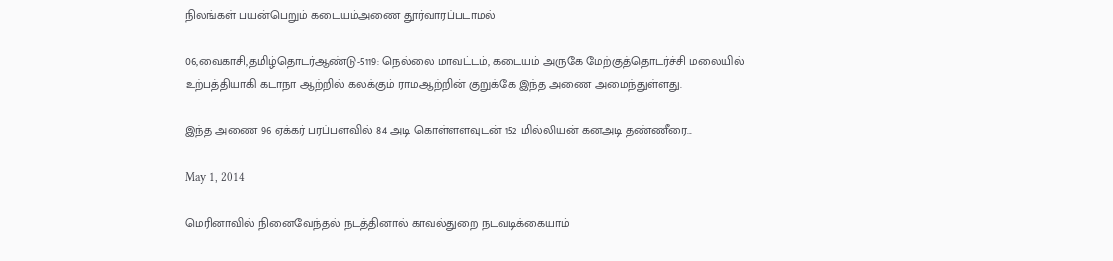நிலங்கள் பயன்பெறும் கடையம்அணை தூர்வாரப்படாமல்

06,வைகாசி,தமிழ்தொடர்ஆண்டு-5119: நெல்லை மாவட்டம், கடையம் அருகே மேற்குத்தொடர்ச்சி மலையில் உற்பத்தியாகி கடாநா ஆற்றில் கலக்கும் ராமஆற்றின் குறுக்கே இந்த அணை அமைந்துள்ளது.

இந்த அணை 96 ஏக்கர் பரப்பளவில் 84 அடி கொள்ளளவுடன் 152 மில்லியன் கனஅடி தண்ணீரை...

May 1, 2014

மெரினாவில் நினைவேந்தல் நடத்தினால் காவல்துறை நடவடிக்கையாம்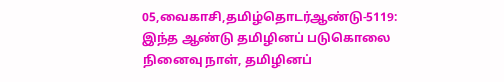05,வைகாசி,தமிழ்தொடர்ஆண்டு-5119: இந்த ஆண்டு தமிழினப் படுகொலை நினைவு நாள், தமிழினப்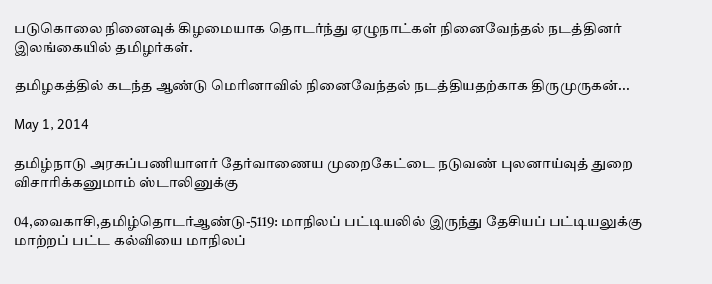படுகொலை நினைவுக் கிழமையாக தொடர்ந்து ஏழுநாட்கள் நினைவேந்தல் நடத்தினர் இலங்கையில் தமிழர்கள்.

தமிழகத்தில் கடந்த ஆண்டு மெரினாவில் நினைவேந்தல் நடத்தியதற்காக திருமுருகன்...

May 1, 2014

தமிழ்நாடு அரசுப்பணியாளர் தேர்வாணைய முறைகேட்டை நடுவண் புலனாய்வுத் துறை விசாரிக்கனுமாம் ஸ்டாலினுக்கு

04,வைகாசி,தமிழ்தொடர்ஆண்டு-5119: மாநிலப் பட்டியலில் இருந்து தேசியப் பட்டியலுக்கு மாற்றப் பட்ட கல்வியை மாநிலப்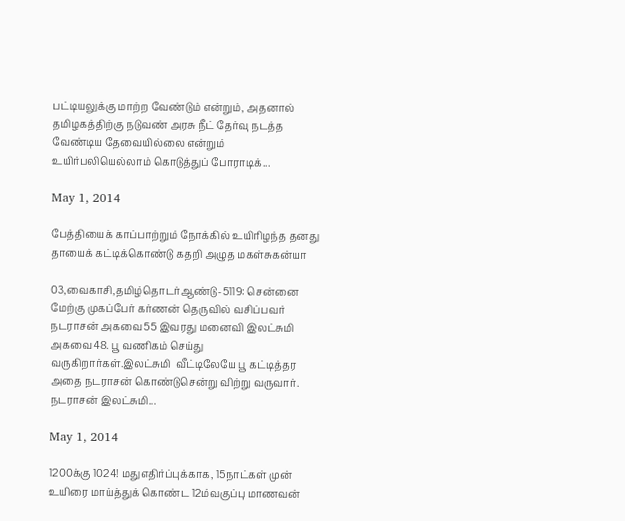பட்டியலுக்கு மாற்ற வேண்டும் என்றும், அதனால் தமிழகத்திற்கு நடுவண் அரசு நீட் தேர்வு நடத்த வேண்டிய தேவையில்லை என்றும் உயிர்பலியெல்லாம் கொடுத்துப் போராடிக்...

May 1, 2014

பேத்தியைக் காப்பாற்றும் நோக்கில் உயிரிழந்த தனது தாயைக் கட்டிக்கொண்டு கதறி அழுத மகள்சுகன்யா

03,வைகாசி,தமிழ்தொடர்ஆண்டு-5119: சென்னை மேற்கு முகப்பேர் கர்ணன் தெருவில் வசிப்பவர் நடராசன் அகவை55 இவரது மனைவி இலட்சுமி அகவை48. பூ வணிகம் செய்து வருகிறார்கள்.இலட்சுமி  வீட்டிலேயே பூ கட்டித்தர அதை நடராசன் கொண்டுசென்று விற்று வருவார். நடராசன் இலட்சுமி...

May 1, 2014

1200க்கு 1024! மதுஎதிர்ப்புக்காக, 15நாட்கள் முன் உயிரை மாய்த்துக் கொண்ட 12ம்வகுப்பு மாணவன்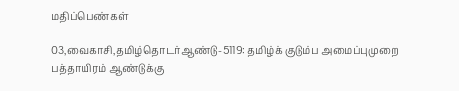மதிப்பெண்கள்

03,வைகாசி,தமிழ்தொடர்ஆண்டு-5119: தமிழ்க் குடும்ப அமைப்புமுறை பத்தாயிரம் ஆண்டுக்கு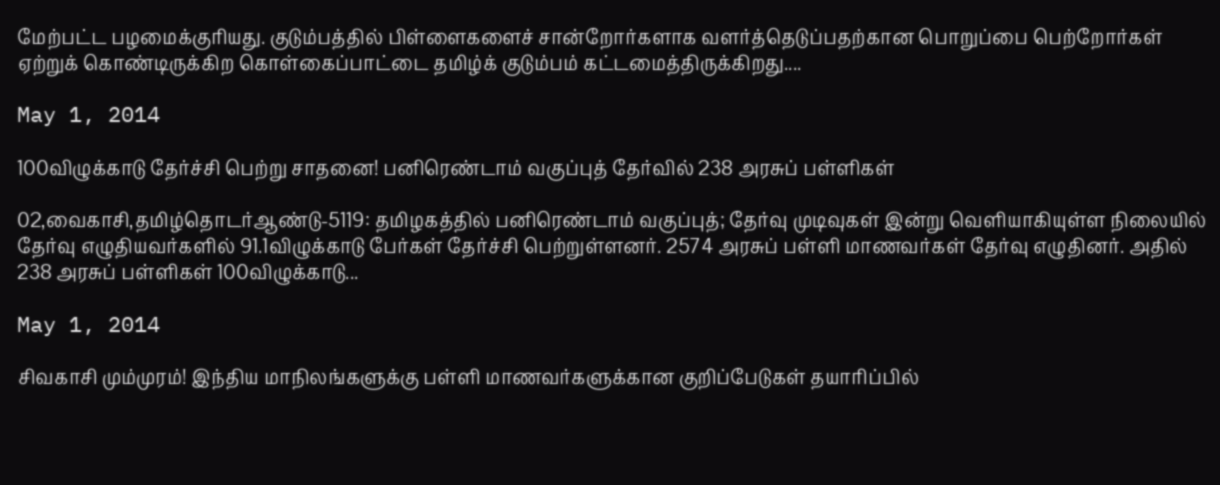மேற்பட்ட பழமைக்குரியது. குடும்பத்தில் பிள்ளைகளைச் சான்றோர்களாக வளர்த்தெடுப்பதற்கான பொறுப்பை பெற்றோர்கள் ஏற்றுக் கொண்டிருக்கிற கொள்கைப்பாட்டை தமிழ்க் குடும்பம் கட்டமைத்திருக்கிறது....

May 1, 2014

100விழுக்காடு தேர்ச்சி பெற்று சாதனை! பனிரெண்டாம் வகுப்புத் தேர்வில் 238 அரசுப் பள்ளிகள்

02,வைகாசி,தமிழ்தொடர்ஆண்டு-5119: தமிழகத்தில் பனிரெண்டாம் வகுப்புத்; தேர்வு முடிவுகள் இன்று வெளியாகியுள்ள நிலையில் தேர்வு எழுதியவர்களில் 91.1விழுக்காடு பேர்கள் தேர்ச்சி பெற்றுள்ளனர். 2574 அரசுப் பள்ளி மாணவர்கள் தேர்வு எழுதினர். அதில் 238 அரசுப் பள்ளிகள் 100விழுக்காடு...

May 1, 2014

சிவகாசி மும்முரம்! இந்திய மாநிலங்களுக்கு பள்ளி மாணவர்களுக்கான குறிப்பேடுகள் தயாரிப்பில்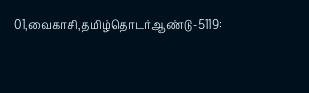01,வைகாசி,தமிழ்தொடர்ஆண்டு-5119: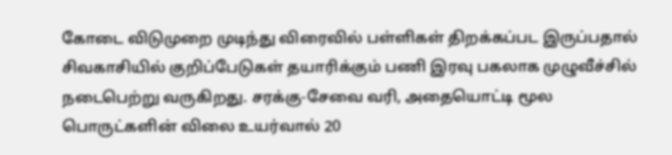கோடை விடுமுறை முடிந்து விரைவில் பள்ளிகள் திறக்கப்பட இருப்பதால் சிவகாசியில் குறிப்பேடுகள் தயாரிக்கும் பணி இரவு பகலாக முழுவீச்சில் நடைபெற்று வருகிறது. சரக்கு-சேவை வரி, அதையொட்டி மூல பொருட்களின் விலை உயர்வால் 20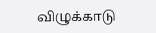விழுக்காடு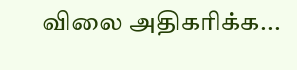விலை அதிகரிக்க...